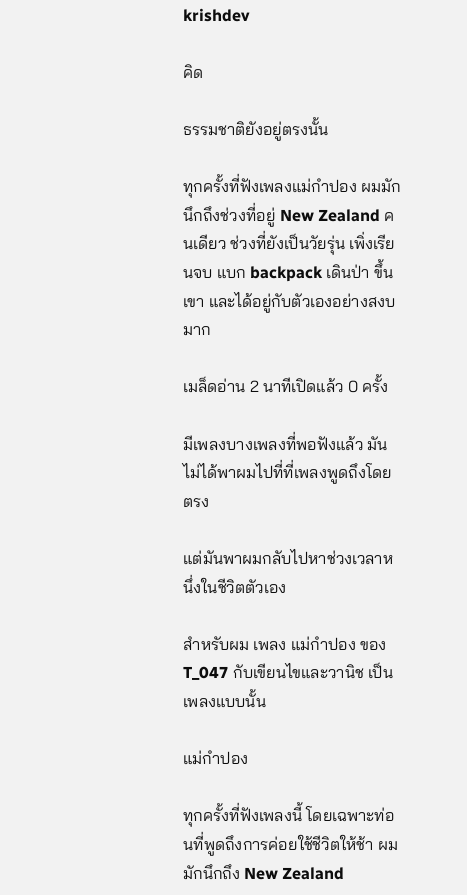krishdev

คิด

ธรรมชาติยังอยู่ตรงนั้น

ทุกครั้งที่ฟังเพลงแม่กำปอง ผมมักนึกถึงช่วงที่อยู่ New Zealand คนเดียว ช่วงที่ยังเป็นวัยรุ่น เพิ่งเรียนจบ แบก backpack เดินป่า ขึ้นเขา และได้อยู่กับตัวเองอย่างสงบมาก

เมล็ดอ่าน 2 นาทีเปิดแล้ว 0 ครั้ง

มีเพลงบางเพลงที่พอฟังแล้ว มันไม่ได้พาผมไปที่ที่เพลงพูดถึงโดยตรง

แต่มันพาผมกลับไปหาช่วงเวลาหนึ่งในชีวิตตัวเอง

สำหรับผม เพลง แม่กำปอง ของ T_047 กับเขียนไขและวานิช เป็นเพลงแบบนั้น

แม่กำปอง

ทุกครั้งที่ฟังเพลงนี้ โดยเฉพาะท่อนที่พูดถึงการค่อยใช้ชีวิตให้ช้า ผมมักนึกถึง New Zealand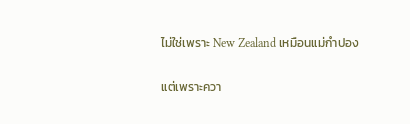ไม่ใช่เพราะ New Zealand เหมือนแม่กำปอง

แต่เพราะควา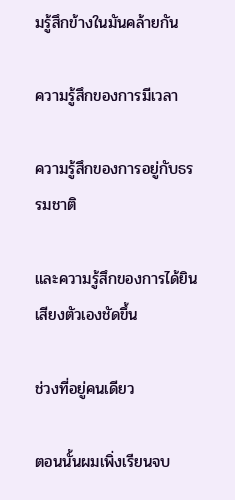มรู้สึกข้างในมันคล้ายกัน

ความรู้สึกของการมีเวลา

ความรู้สึกของการอยู่กับธรรมชาติ

และความรู้สึกของการได้ยินเสียงตัวเองชัดขึ้น

ช่วงที่อยู่คนเดียว

ตอนนั้นผมเพิ่งเรียนจบ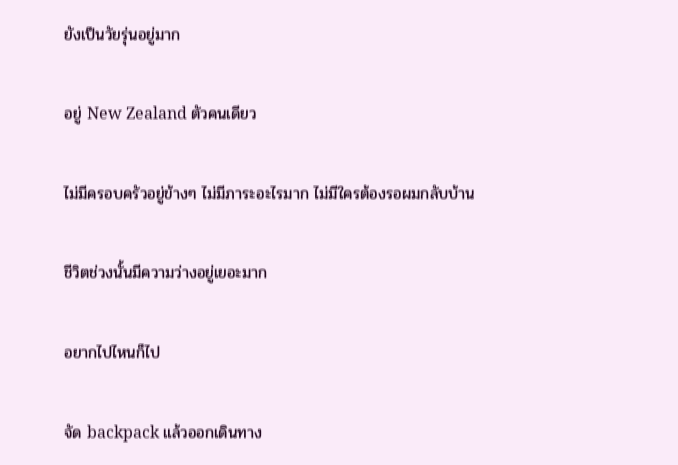ยังเป็นวัยรุ่นอยู่มาก

อยู่ New Zealand ตัวคนเดียว

ไม่มีครอบครัวอยู่ข้างๆ ไม่มีภาระอะไรมาก ไม่มีใครต้องรอผมกลับบ้าน

ชีวิตช่วงนั้นมีความว่างอยู่เยอะมาก

อยากไปไหนก็ไป

จัด backpack แล้วออกเดินทาง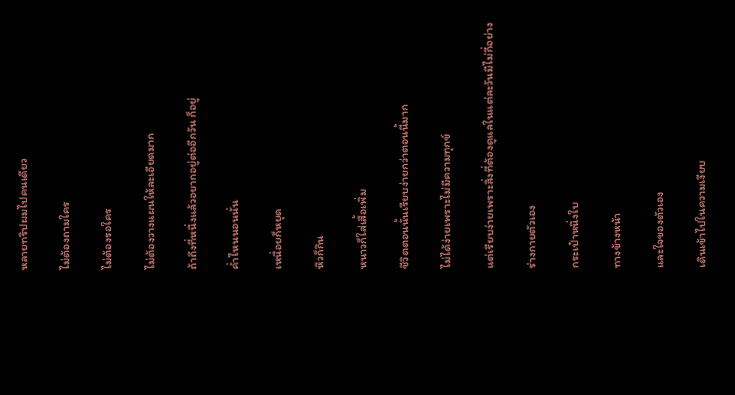หลายทริปผมไปคนเดียว

ไม่ต้องถามใคร

ไม่ต้องรอใคร

ไม่ต้องวางแผนให้ละเอียดมาก

ถ้าถึงที่หนึ่งแล้วอยากอยู่ต่ออีกวัน ก็อยู่

ค่ำไหนนอนนั่น

เหนื่อยก็หยุด

หิวก็กิน

หนาวก็ใส่เสื้อเพิ่ม

ชีวิตตอนนั้นเรียบง่ายกว่าตอนนี้มาก

ไม่ได้ง่ายเพราะไม่มีความทุกข์

แต่เรียบง่ายเพราะสิ่งที่ต้องดูแลในแต่ละวันมีไม่กี่อย่าง

ร่างกายตัวเอง

กระเป๋าหนึ่งใบ

ทางข้างหน้า

และใจของตัวเอง

เดินเข้าไปในความเงียบ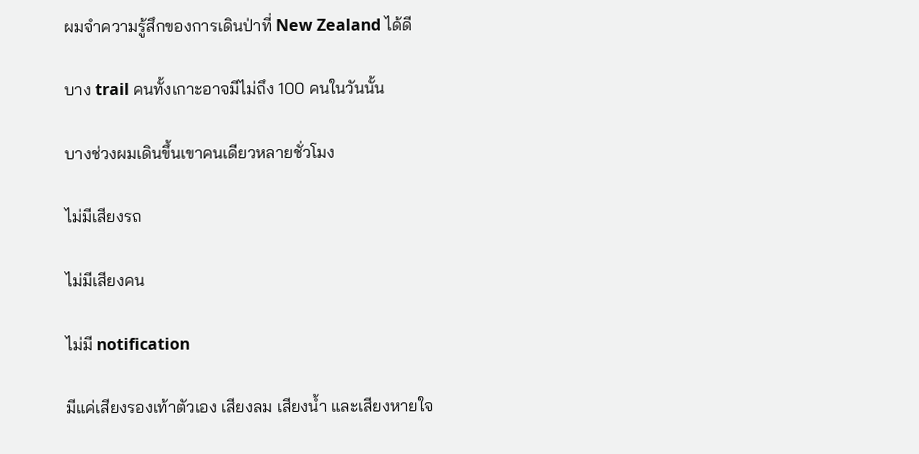ผมจำความรู้สึกของการเดินป่าที่ New Zealand ได้ดี

บาง trail คนทั้งเกาะอาจมีไม่ถึง 100 คนในวันนั้น

บางช่วงผมเดินขึ้นเขาคนเดียวหลายชั่วโมง

ไม่มีเสียงรถ

ไม่มีเสียงคน

ไม่มี notification

มีแค่เสียงรองเท้าตัวเอง เสียงลม เสียงน้ำ และเสียงหายใจ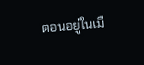ตอนอยู่ในเมื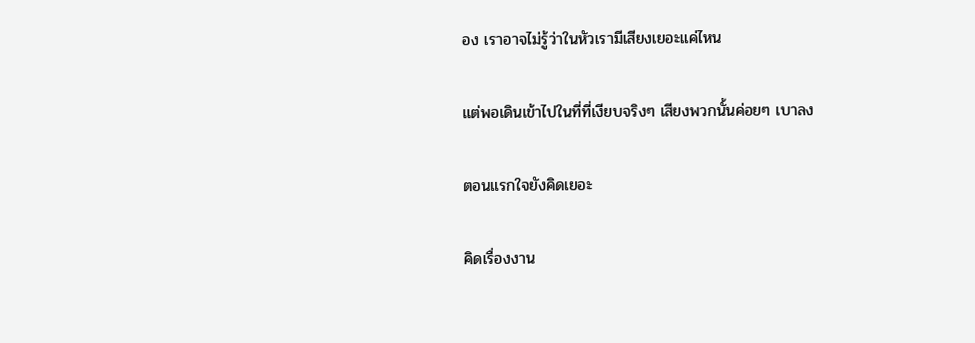อง เราอาจไม่รู้ว่าในหัวเรามีเสียงเยอะแค่ไหน

แต่พอเดินเข้าไปในที่ที่เงียบจริงๆ เสียงพวกนั้นค่อยๆ เบาลง

ตอนแรกใจยังคิดเยอะ

คิดเรื่องงาน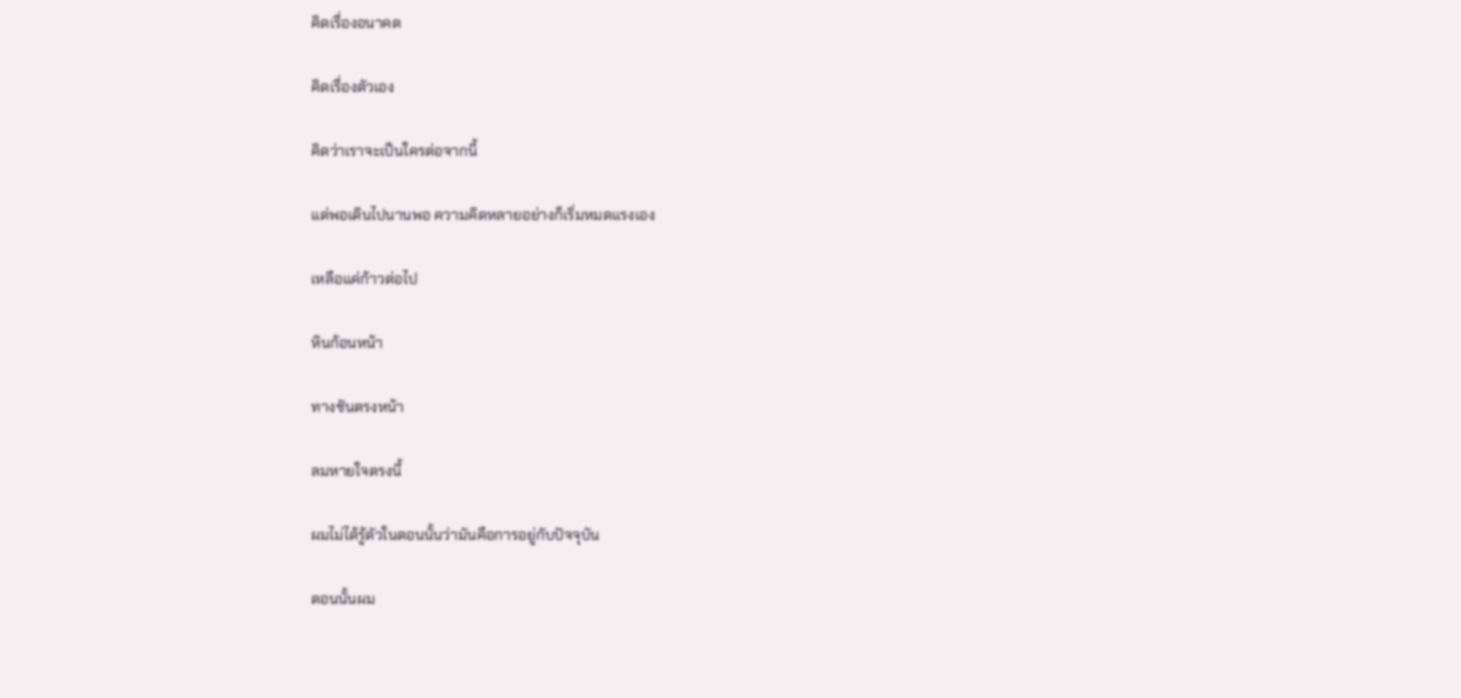คิดเรื่องอนาคต

คิดเรื่องตัวเอง

คิดว่าเราจะเป็นใครต่อจากนี้

แต่พอเดินไปนานพอ ความคิดหลายอย่างก็เริ่มหมดแรงเอง

เหลือแค่ก้าวต่อไป

หินก้อนหน้า

ทางชันตรงหน้า

ลมหายใจตรงนี้

ผมไม่ได้รู้ตัวในตอนนั้นว่ามันคือการอยู่กับปัจจุบัน

ตอนนั้นผม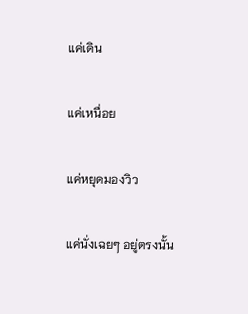แค่เดิน

แค่เหนื่อย

แค่หยุดมองวิว

แค่นั่งเฉยๆ อยู่ตรงนั้น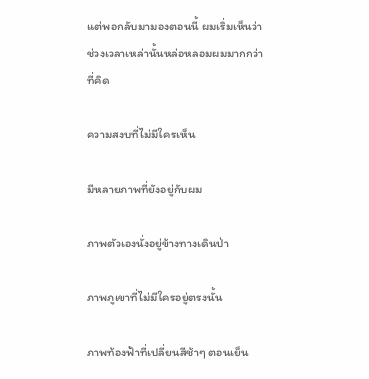แต่พอกลับมามองตอนนี้ ผมเริ่มเห็นว่า ช่วงเวลาเหล่านั้นหล่อหลอมผมมากกว่าที่คิด

ความสงบที่ไม่มีใครเห็น

มีหลายภาพที่ยังอยู่กับผม

ภาพตัวเองนั่งอยู่ข้างทางเดินป่า

ภาพภูเขาที่ไม่มีใครอยู่ตรงนั้น

ภาพท้องฟ้าที่เปลี่ยนสีช้าๆ ตอนเย็น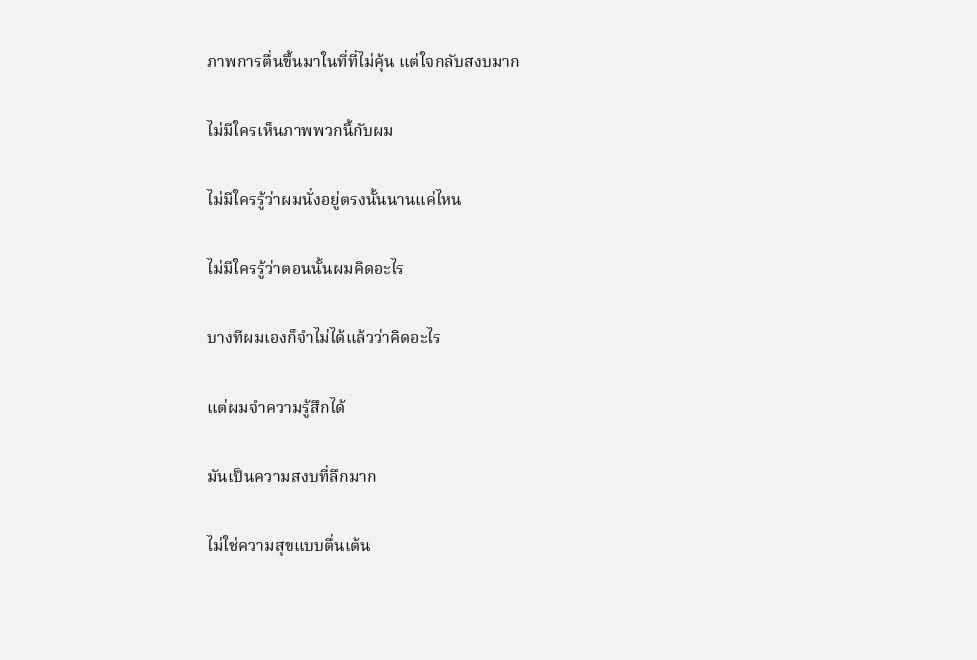ภาพการตื่นขึ้นมาในที่ที่ไม่คุ้น แต่ใจกลับสงบมาก

ไม่มีใครเห็นภาพพวกนี้กับผม

ไม่มีใครรู้ว่าผมนั่งอยู่ตรงนั้นนานแค่ไหน

ไม่มีใครรู้ว่าตอนนั้นผมคิดอะไร

บางทีผมเองก็จำไม่ได้แล้วว่าคิดอะไร

แต่ผมจำความรู้สึกได้

มันเป็นความสงบที่ลึกมาก

ไม่ใช่ความสุขแบบตื่นเต้น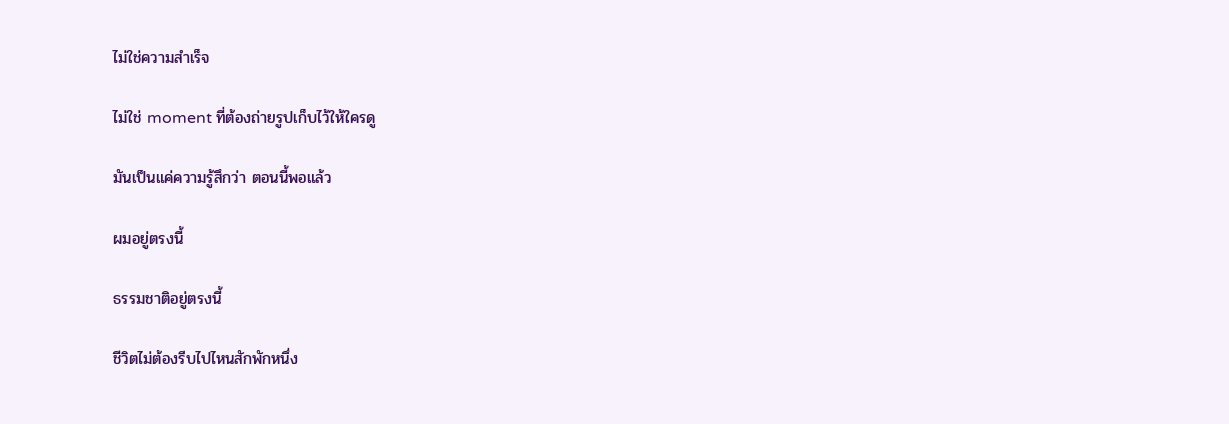ไม่ใช่ความสำเร็จ

ไม่ใช่ moment ที่ต้องถ่ายรูปเก็บไว้ให้ใครดู

มันเป็นแค่ความรู้สึกว่า ตอนนี้พอแล้ว

ผมอยู่ตรงนี้

ธรรมชาติอยู่ตรงนี้

ชีวิตไม่ต้องรีบไปไหนสักพักหนึ่ง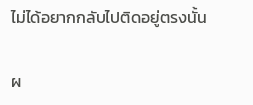ไม่ได้อยากกลับไปติดอยู่ตรงนั้น

ผ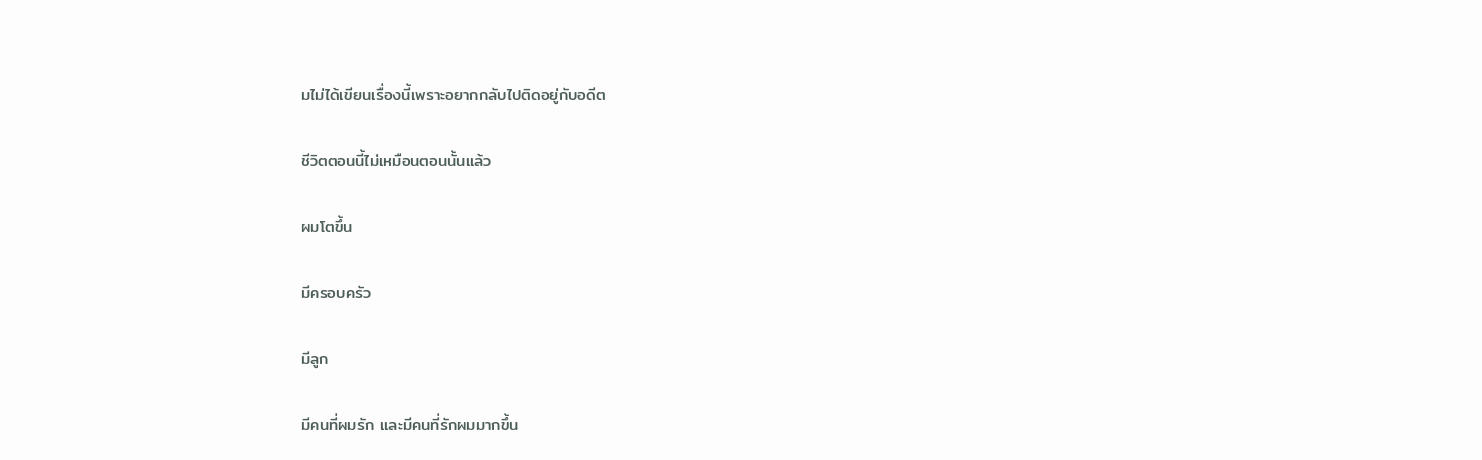มไม่ได้เขียนเรื่องนี้เพราะอยากกลับไปติดอยู่กับอดีต

ชีวิตตอนนี้ไม่เหมือนตอนนั้นแล้ว

ผมโตขึ้น

มีครอบครัว

มีลูก

มีคนที่ผมรัก และมีคนที่รักผมมากขึ้น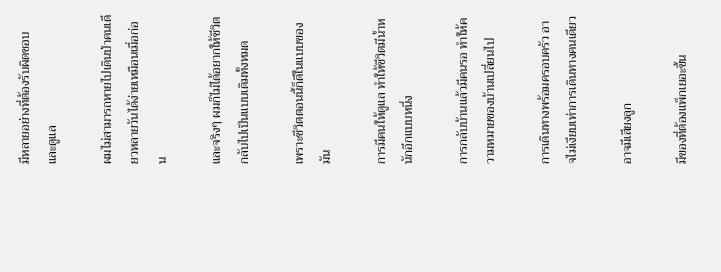มีหลายอย่างที่ต้องรับผิดชอบและดูแล

ผมไม่สามารถหายไปเดินป่าคนเดียวหลายวันได้ง่ายเหมือนเมื่อก่อน

และจริงๆ ผมก็ไม่ได้อยากให้ชีวิตกลับไปเป็นแบบเดิมทั้งหมด

เพราะชีวิตตอนนี้ก็ดีในแบบของมัน

การมีคนให้ดูแล ทำให้ชีวิตมีน้ำหนักอีกแบบหนึ่ง

การกลับบ้านแล้วมีคนรอ ทำให้ความหมายของบ้านเปลี่ยนไป

การเดินทางพร้อมครอบครัว อาจไม่เงียบเท่าการเดินทางคนเดียว

อาจมีเสียงลูก

มีของที่ต้องแพ็กเยอะขึ้น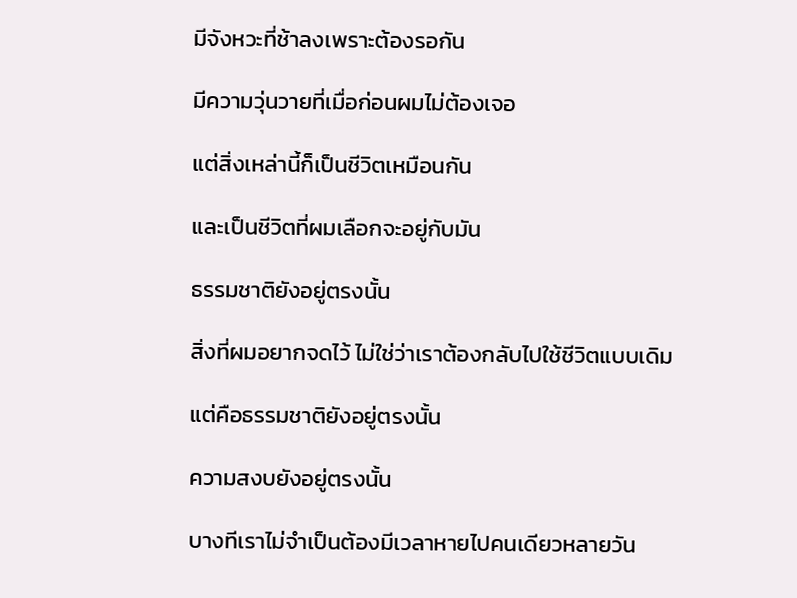มีจังหวะที่ช้าลงเพราะต้องรอกัน

มีความวุ่นวายที่เมื่อก่อนผมไม่ต้องเจอ

แต่สิ่งเหล่านี้ก็เป็นชีวิตเหมือนกัน

และเป็นชีวิตที่ผมเลือกจะอยู่กับมัน

ธรรมชาติยังอยู่ตรงนั้น

สิ่งที่ผมอยากจดไว้ ไม่ใช่ว่าเราต้องกลับไปใช้ชีวิตแบบเดิม

แต่คือธรรมชาติยังอยู่ตรงนั้น

ความสงบยังอยู่ตรงนั้น

บางทีเราไม่จำเป็นต้องมีเวลาหายไปคนเดียวหลายวัน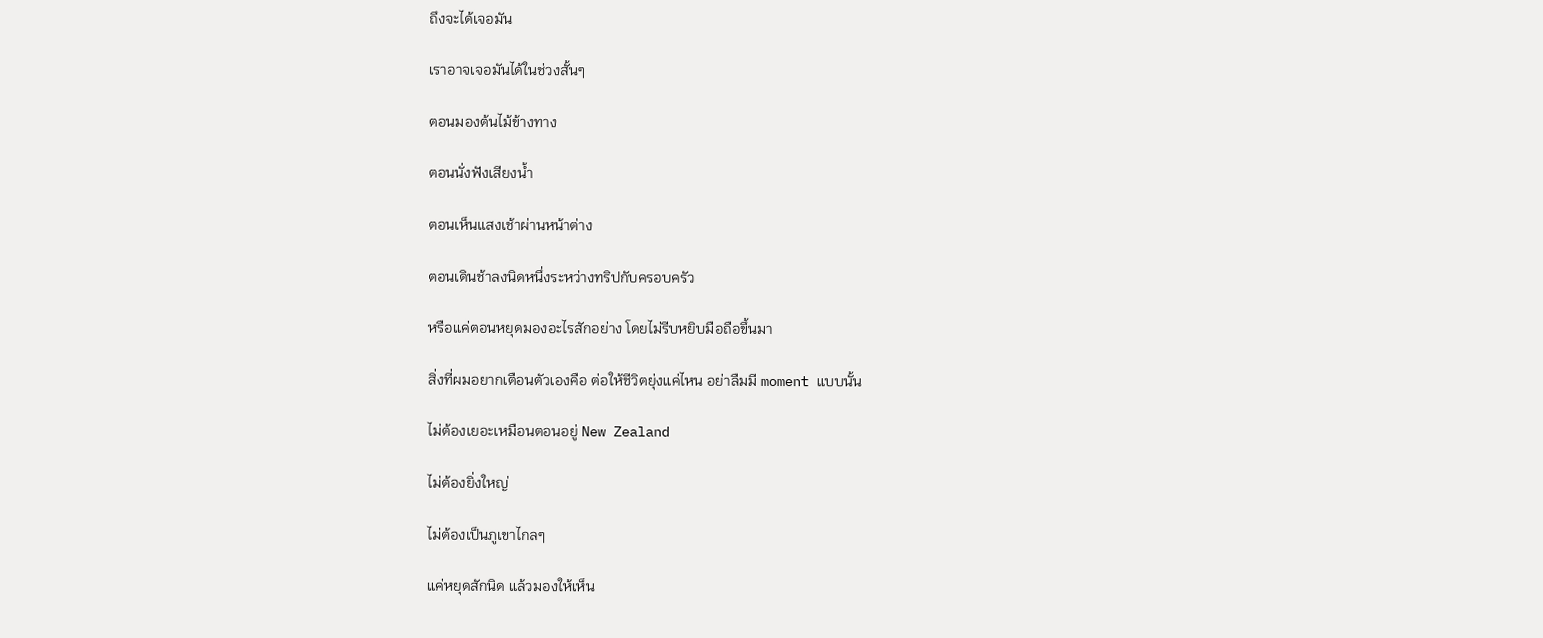ถึงจะได้เจอมัน

เราอาจเจอมันได้ในช่วงสั้นๆ

ตอนมองต้นไม้ข้างทาง

ตอนนั่งฟังเสียงน้ำ

ตอนเห็นแสงเช้าผ่านหน้าต่าง

ตอนเดินช้าลงนิดหนึ่งระหว่างทริปกับครอบครัว

หรือแค่ตอนหยุดมองอะไรสักอย่าง โดยไม่รีบหยิบมือถือขึ้นมา

สิ่งที่ผมอยากเตือนตัวเองคือ ต่อให้ชีวิตยุ่งแค่ไหน อย่าลืมมี moment แบบนั้น

ไม่ต้องเยอะเหมือนตอนอยู่ New Zealand

ไม่ต้องยิ่งใหญ่

ไม่ต้องเป็นภูเขาไกลๆ

แค่หยุดสักนิด แล้วมองให้เห็น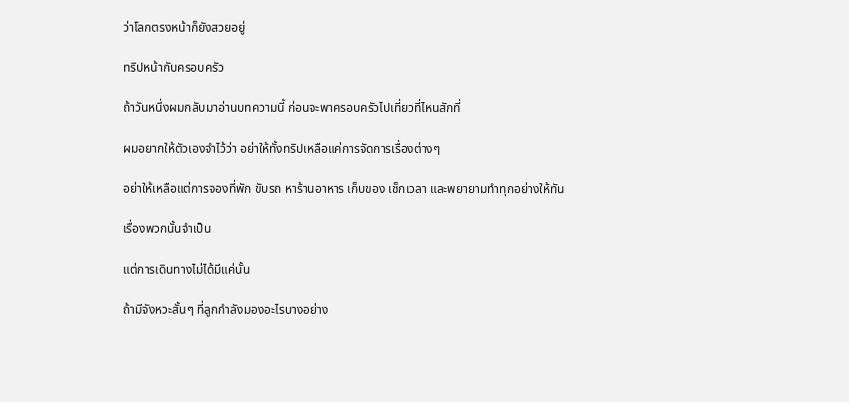ว่าโลกตรงหน้าก็ยังสวยอยู่

ทริปหน้ากับครอบครัว

ถ้าวันหนึ่งผมกลับมาอ่านบทความนี้ ก่อนจะพาครอบครัวไปเที่ยวที่ไหนสักที่

ผมอยากให้ตัวเองจำไว้ว่า อย่าให้ทั้งทริปเหลือแค่การจัดการเรื่องต่างๆ

อย่าให้เหลือแต่การจองที่พัก ขับรถ หาร้านอาหาร เก็บของ เช็กเวลา และพยายามทำทุกอย่างให้ทัน

เรื่องพวกนั้นจำเป็น

แต่การเดินทางไม่ได้มีแค่นั้น

ถ้ามีจังหวะสั้นๆ ที่ลูกกำลังมองอะไรบางอย่าง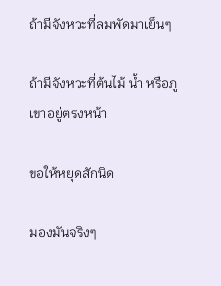ถ้ามีจังหวะที่ลมพัดมาเย็นๆ

ถ้ามีจังหวะที่ต้นไม้ น้ำ หรือภูเขาอยู่ตรงหน้า

ขอให้หยุดสักนิด

มองมันจริงๆ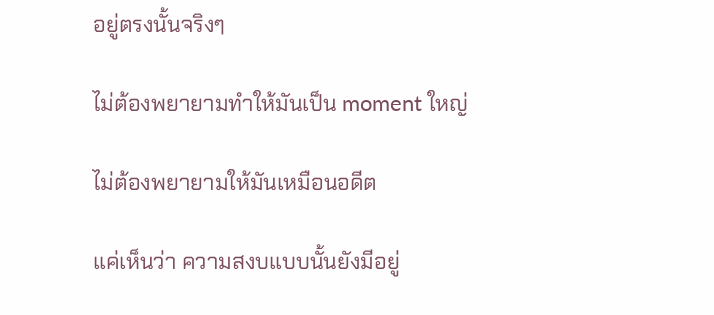อยู่ตรงนั้นจริงๆ

ไม่ต้องพยายามทำให้มันเป็น moment ใหญ่

ไม่ต้องพยายามให้มันเหมือนอดีต

แค่เห็นว่า ความสงบแบบนั้นยังมีอยู่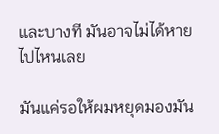และบางที มันอาจไม่ได้หายไปไหนเลย

มันแค่รอให้ผมหยุดมองมัน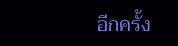อีกครั้ง